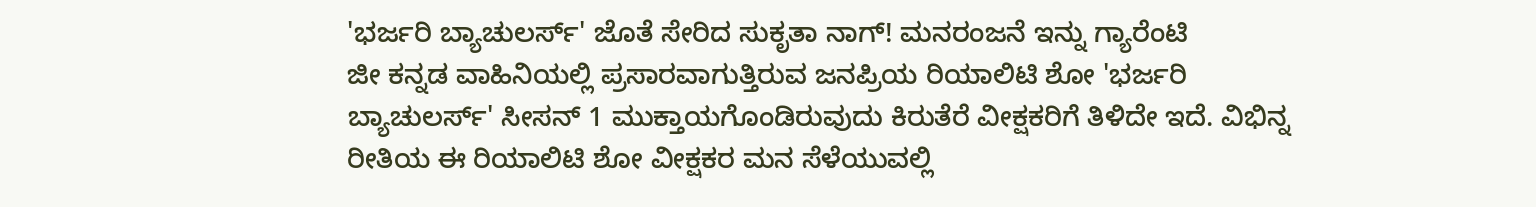'ಭರ್ಜರಿ ಬ್ಯಾಚುಲರ್ಸ್' ಜೊತೆ ಸೇರಿದ ಸುಕೃತಾ ನಾಗ್! ಮನರಂಜನೆ ಇನ್ನು ಗ್ಯಾರೆಂಟಿ
ಜೀ ಕನ್ನಡ ವಾಹಿನಿಯಲ್ಲಿ ಪ್ರಸಾರವಾಗುತ್ತಿರುವ ಜನಪ್ರಿಯ ರಿಯಾಲಿಟಿ ಶೋ 'ಭರ್ಜರಿ ಬ್ಯಾಚುಲರ್ಸ್' ಸೀಸನ್ 1 ಮುಕ್ತಾಯಗೊಂಡಿರುವುದು ಕಿರುತೆರೆ ವೀಕ್ಷಕರಿಗೆ ತಿಳಿದೇ ಇದೆ. ವಿಭಿನ್ನ ರೀತಿಯ ಈ ರಿಯಾಲಿಟಿ ಶೋ ವೀಕ್ಷಕರ ಮನ ಸೆಳೆಯುವಲ್ಲಿ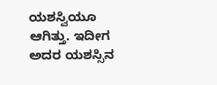ಯಶಸ್ವಿಯೂ ಆಗಿತ್ತು. ಇದೀಗ ಅದರ ಯಶಸ್ಸಿನ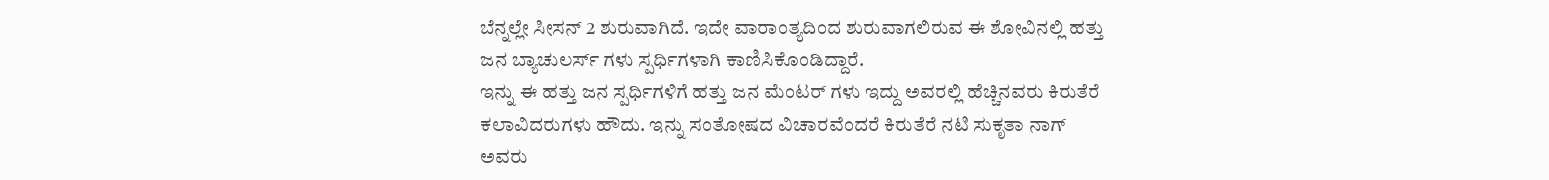ಬೆನ್ನಲ್ಲೇ ಸೀಸನ್ 2 ಶುರುವಾಗಿದೆ. ಇದೇ ವಾರಾಂತ್ಯದಿಂದ ಶುರುವಾಗಲಿರುವ ಈ ಶೋವಿನಲ್ಲಿ ಹತ್ತು ಜನ ಬ್ಯಾಚುಲರ್ಸ್ ಗಳು ಸ್ಪರ್ಧಿಗಳಾಗಿ ಕಾಣಿಸಿಕೊಂಡಿದ್ದಾರೆ.
ಇನ್ನು ಈ ಹತ್ತು ಜನ ಸ್ಪರ್ಧಿಗಳಿಗೆ ಹತ್ತು ಜನ ಮೆಂಟರ್ ಗಳು ಇದ್ದು ಅವರಲ್ಲಿ ಹೆಚ್ಚಿನವರು ಕಿರುತೆರೆ ಕಲಾವಿದರುಗಳು ಹೌದು. ಇನ್ನು ಸಂತೋಷದ ವಿಚಾರವೆಂದರೆ ಕಿರುತೆರೆ ನಟಿ ಸುಕೃತಾ ನಾಗ್ ಅವರು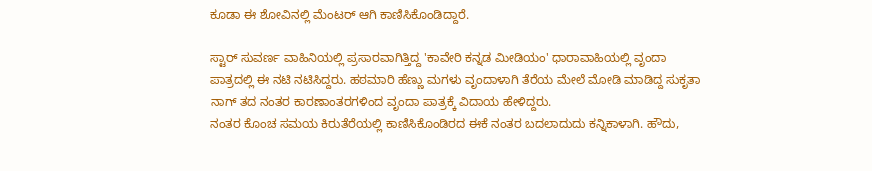ಕೂಡಾ ಈ ಶೋವಿನಲ್ಲಿ ಮೆಂಟರ್ ಆಗಿ ಕಾಣಿಸಿಕೊಂಡಿದ್ದಾರೆ.

ಸ್ಟಾರ್ ಸುವರ್ಣ ವಾಹಿನಿಯಲ್ಲಿ ಪ್ರಸಾರವಾಗಿತ್ತಿದ್ದ 'ಕಾವೇರಿ ಕನ್ನಡ ಮೀಡಿಯಂ' ಧಾರಾವಾಹಿಯಲ್ಲಿ ವೃಂದಾ ಪಾತ್ರದಲ್ಲಿ ಈ ನಟಿ ನಟಿಸಿದ್ದರು. ಹಠಮಾರಿ ಹೆಣ್ಣು ಮಗಳು ವೃಂದಾಳಾಗಿ ತೆರೆಯ ಮೇಲೆ ಮೋಡಿ ಮಾಡಿದ್ದ ಸುಕೃತಾ ನಾಗ್ ತದ ನಂತರ ಕಾರಣಾಂತರಗಳಿಂದ ವೃಂದಾ ಪಾತ್ರಕ್ಕೆ ವಿದಾಯ ಹೇಳಿದ್ದರು.
ನಂತರ ಕೊಂಚ ಸಮಯ ಕಿರುತೆರೆಯಲ್ಲಿ ಕಾಣಿಸಿಕೊಂಡಿರದ ಈಕೆ ನಂತರ ಬದಲಾದುದು ಕನ್ನಿಕಾಳಾಗಿ. ಹೌದು,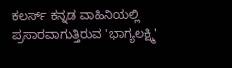ಕಲರ್ಸ್ ಕನ್ನಡ ವಾಹಿನಿಯಲ್ಲಿ ಪ್ರಸಾರವಾಗುತ್ತಿರುವ 'ಭಾಗ್ಯಲಕ್ಷ್ಮಿ'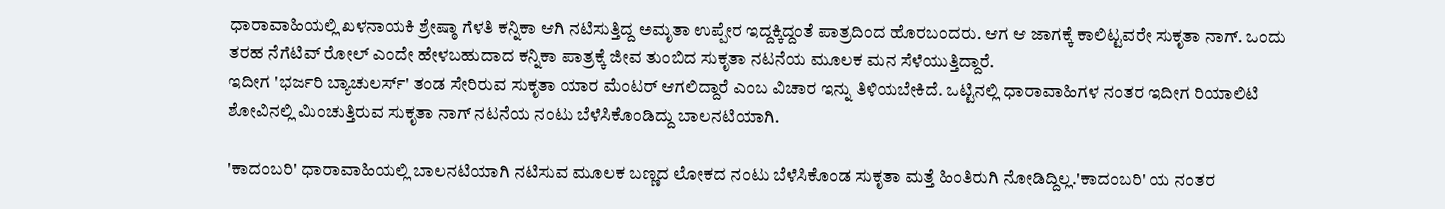ಧಾರಾವಾಹಿಯಲ್ಲಿ ಖಳನಾಯಕಿ ಶ್ರೇಷ್ಠಾ ಗೆಳತಿ ಕನ್ನಿಕಾ ಆಗಿ ನಟಿಸುತ್ತಿದ್ದ ಅಮೃತಾ ಉಪ್ಪೇರ ಇದ್ದಕ್ಕಿದ್ದಂತೆ ಪಾತ್ರದಿಂದ ಹೊರಬಂದರು. ಆಗ ಆ ಜಾಗಕ್ಕೆ ಕಾಲಿಟ್ಟವರೇ ಸುಕೃತಾ ನಾಗ್. ಒಂದು ತರಹ ನೆಗೆಟಿವ್ ರೋಲ್ ಎಂದೇ ಹೇಳಬಹುದಾದ ಕನ್ನಿಕಾ ಪಾತ್ರಕ್ಕೆ ಜೀವ ತುಂಬಿದ ಸುಕೃತಾ ನಟನೆಯ ಮೂಲಕ ಮನ ಸೆಳೆಯುತ್ತಿದ್ದಾರೆ.
ಇದೀಗ 'ಭರ್ಜರಿ ಬ್ಯಾಚುಲರ್ಸ್' ತಂಡ ಸೇರಿರುವ ಸುಕೃತಾ ಯಾರ ಮೆಂಟರ್ ಆಗಲಿದ್ದಾರೆ ಎಂಬ ವಿಚಾರ ಇನ್ನು ತಿಳಿಯಬೇಕಿದೆ. ಒಟ್ಟಿನಲ್ಲಿ ಧಾರಾವಾಹಿಗಳ ನಂತರ ಇದೀಗ ರಿಯಾಲಿಟಿ ಶೋವಿನಲ್ಲಿ ಮಿಂಚುತ್ತಿರುವ ಸುಕೃತಾ ನಾಗ್ ನಟನೆಯ ನಂಟು ಬೆಳೆಸಿಕೊಂಡಿದ್ದು ಬಾಲನಟಿಯಾಗಿ.

'ಕಾದಂಬರಿ' ಧಾರಾವಾಹಿಯಲ್ಲಿ ಬಾಲನಟಿಯಾಗಿ ನಟಿಸುವ ಮೂಲಕ ಬಣ್ಣದ ಲೋಕದ ನಂಟು ಬೆಳೆಸಿಕೊಂಡ ಸುಕೃತಾ ಮತ್ತೆ ಹಿಂತಿರುಗಿ ನೋಡಿದ್ದಿಲ್ಲ.'ಕಾದಂಬರಿ' ಯ ನಂತರ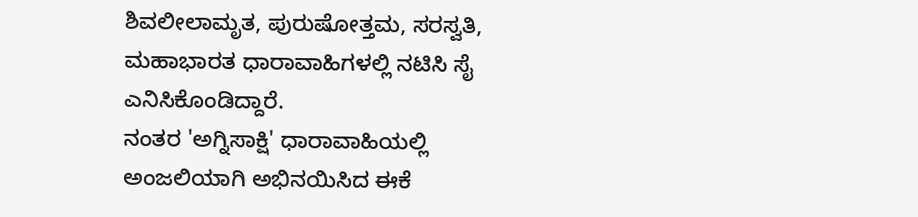ಶಿವಲೀಲಾಮೃತ, ಪುರುಷೋತ್ತಮ, ಸರಸ್ವತಿ, ಮಹಾಭಾರತ ಧಾರಾವಾಹಿಗಳಲ್ಲಿ ನಟಿಸಿ ಸೈ ಎನಿಸಿಕೊಂಡಿದ್ದಾರೆ.
ನಂತರ 'ಅಗ್ನಿಸಾಕ್ಷಿ' ಧಾರಾವಾಹಿಯಲ್ಲಿ ಅಂಜಲಿಯಾಗಿ ಅಭಿನಯಿಸಿದ ಈಕೆ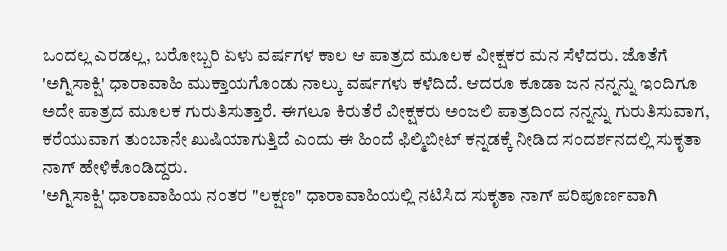ಒಂದಲ್ಲ ಎರಡಲ್ಲ, ಬರೋಬ್ಬರಿ ಏಳು ವರ್ಷಗಳ ಕಾಲ ಆ ಪಾತ್ರದ ಮೂಲಕ ವೀಕ್ಷಕರ ಮನ ಸೆಳೆದರು. ಜೊತೆಗೆ 'ಅಗ್ನಿಸಾಕ್ಷಿ' ಧಾರಾವಾಹಿ ಮುಕ್ತಾಯಗೊಂಡು ನಾಲ್ಕು ವರ್ಷಗಳು ಕಳೆದಿದೆ. ಆದರೂ ಕೂಡಾ ಜನ ನನ್ನನ್ನು ಇಂದಿಗೂ ಅದೇ ಪಾತ್ರದ ಮೂಲಕ ಗುರುತಿಸುತ್ತಾರೆ. ಈಗಲೂ ಕಿರುತೆರೆ ವೀಕ್ಷಕರು ಅಂಜಲಿ ಪಾತ್ರದಿಂದ ನನ್ನನ್ನು ಗುರುತಿಸುವಾಗ, ಕರೆಯುವಾಗ ತುಂಬಾನೇ ಖುಷಿಯಾಗುತ್ತಿದೆ ಎಂದು ಈ ಹಿಂದೆ ಫಿಲ್ಮಿಬೀಟ್ ಕನ್ನಡಕ್ಕೆ ನೀಡಿದ ಸಂದರ್ಶನದಲ್ಲಿ ಸುಕೃತಾ ನಾಗ್ ಹೇಳಿಕೊಂಡಿದ್ದರು.
'ಅಗ್ನಿಸಾಕ್ಷಿ' ಧಾರಾವಾಹಿಯ ನಂತರ "ಲಕ್ಷಣ" ಧಾರಾವಾಹಿಯಲ್ಲಿ ನಟಿಸಿದ ಸುಕೃತಾ ನಾಗ್ ಪರಿಪೂರ್ಣವಾಗಿ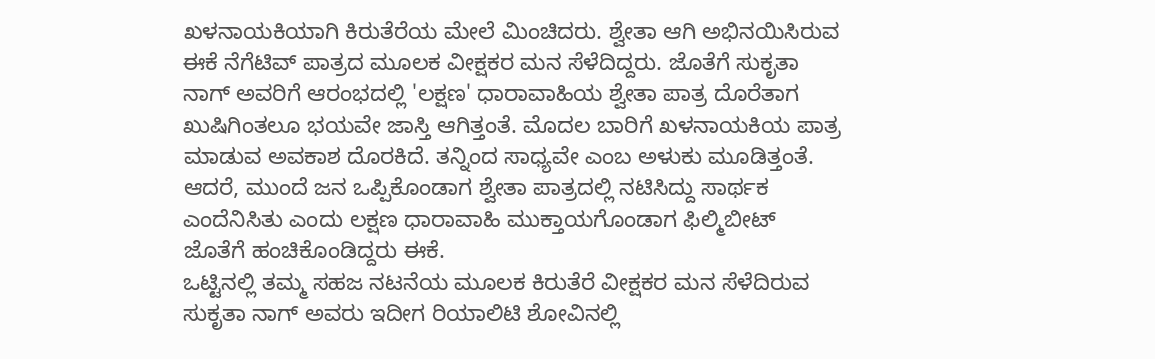ಖಳನಾಯಕಿಯಾಗಿ ಕಿರುತೆರೆಯ ಮೇಲೆ ಮಿಂಚಿದರು. ಶ್ವೇತಾ ಆಗಿ ಅಭಿನಯಿಸಿರುವ ಈಕೆ ನೆಗೆಟಿವ್ ಪಾತ್ರದ ಮೂಲಕ ವೀಕ್ಷಕರ ಮನ ಸೆಳೆದಿದ್ದರು. ಜೊತೆಗೆ ಸುಕೃತಾ ನಾಗ್ ಅವರಿಗೆ ಆರಂಭದಲ್ಲಿ 'ಲಕ್ಷಣ' ಧಾರಾವಾಹಿಯ ಶ್ವೇತಾ ಪಾತ್ರ ದೊರೆತಾಗ ಖುಷಿಗಿಂತಲೂ ಭಯವೇ ಜಾಸ್ತಿ ಆಗಿತ್ತಂತೆ. ಮೊದಲ ಬಾರಿಗೆ ಖಳನಾಯಕಿಯ ಪಾತ್ರ ಮಾಡುವ ಅವಕಾಶ ದೊರಕಿದೆ. ತನ್ನಿಂದ ಸಾಧ್ಯವೇ ಎಂಬ ಅಳುಕು ಮೂಡಿತ್ತಂತೆ. ಆದರೆ, ಮುಂದೆ ಜನ ಒಪ್ಪಿಕೊಂಡಾಗ ಶ್ವೇತಾ ಪಾತ್ರದಲ್ಲಿ ನಟಿಸಿದ್ದು ಸಾರ್ಥಕ ಎಂದೆನಿಸಿತು ಎಂದು ಲಕ್ಷಣ ಧಾರಾವಾಹಿ ಮುಕ್ತಾಯಗೊಂಡಾಗ ಫಿಲ್ಮಿಬೀಟ್ ಜೊತೆಗೆ ಹಂಚಿಕೊಂಡಿದ್ದರು ಈಕೆ.
ಒಟ್ಟಿನಲ್ಲಿ ತಮ್ಮ ಸಹಜ ನಟನೆಯ ಮೂಲಕ ಕಿರುತೆರೆ ವೀಕ್ಷಕರ ಮನ ಸೆಳೆದಿರುವ ಸುಕೃತಾ ನಾಗ್ ಅವರು ಇದೀಗ ರಿಯಾಲಿಟಿ ಶೋವಿನಲ್ಲಿ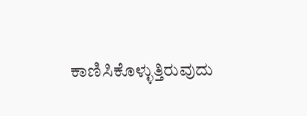ಕಾಣಿಸಿಕೊಳ್ಳುತ್ತಿರುವುದು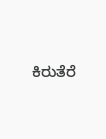ಕಿರುತೆರೆ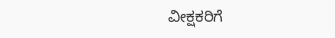ವೀಕ್ಷಕರಿಗೆ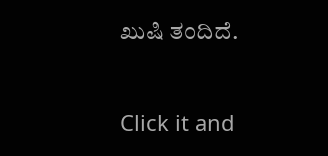ಖುಷಿ ತಂದಿದೆ.


Click it and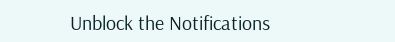Unblock the Notifications